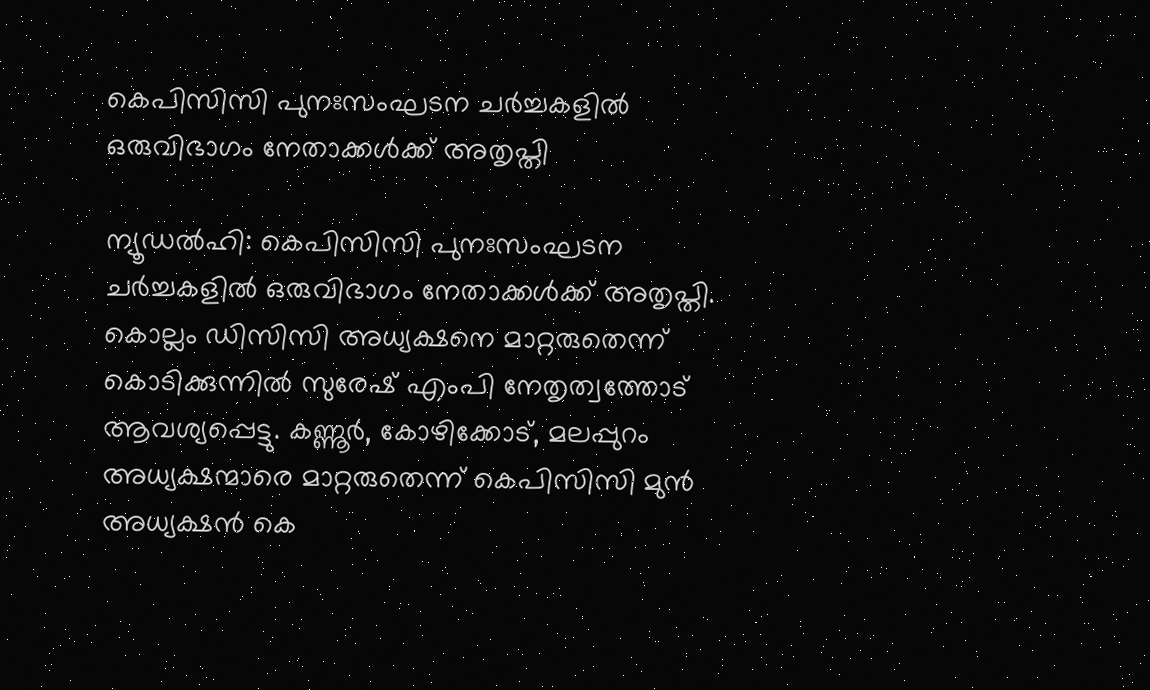കെപിസിസി പുനഃസംഘടന ചർച്ചകളിൽ ഒരുവിഭാഗം നേതാക്കൾക്ക് അതൃപ്തി

ന്യൂഡല്‍ഹി: കെപിസിസി പുനഃസംഘടന ചര്‍ച്ചകളില്‍ ഒരുവിഭാഗം നേതാക്കൾക്ക് അതൃപ്തി. കൊല്ലം ഡിസിസി അധ്യക്ഷനെ മാറ്റരുതെന്ന് കൊടിക്കുന്നില്‍ സുരേഷ് എംപി നേതൃത്വത്തോട് ആവശ്യപ്പെട്ടു. കണ്ണൂര്‍, കോഴിക്കോട്, മലപ്പുറം അധ്യക്ഷന്മാരെ മാറ്റരുതെന്ന് കെപിസിസി മുന്‍ അധ്യക്ഷന്‍ കെ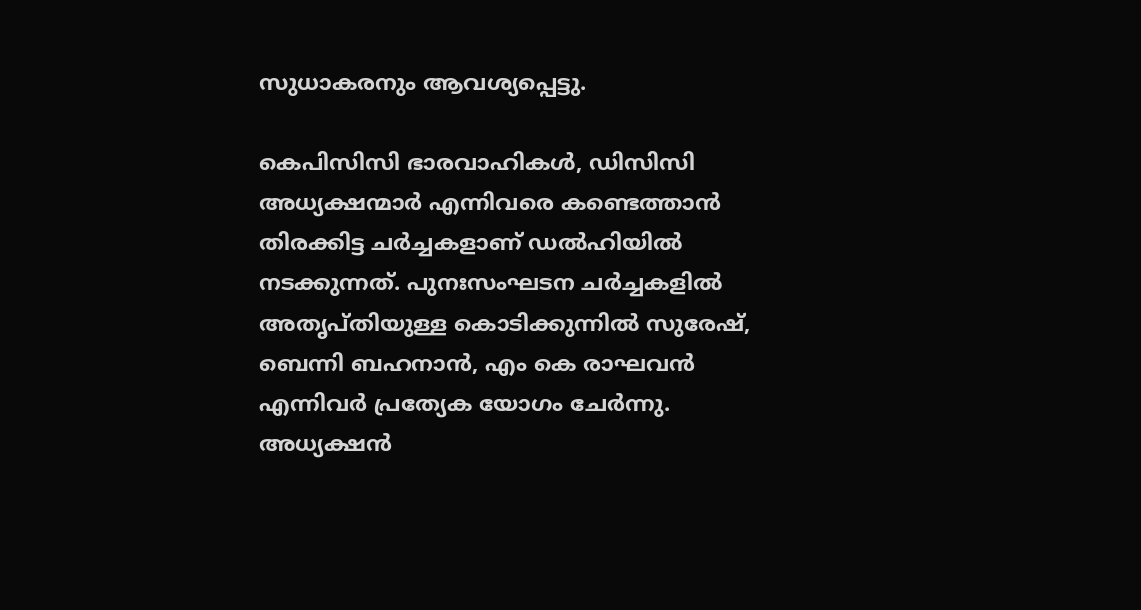സുധാകരനും ആവശ്യപ്പെട്ടു.

കെപിസിസി ഭാരവാഹികള്‍, ഡിസിസി അധ്യക്ഷന്മാര്‍ എന്നിവരെ കണ്ടെത്താന്‍ തിരക്കിട്ട ചര്‍ച്ചകളാണ് ഡല്‍ഹിയില്‍ നടക്കുന്നത്. പുനഃസംഘടന ചര്‍ച്ചകളില്‍ അതൃപ്തിയുള്ള കൊടിക്കുന്നില്‍ സുരേഷ്, ബെന്നി ബഹനാന്‍, എം കെ രാഘവന്‍ എന്നിവര്‍ പ്രത്യേക യോഗം ചേര്‍ന്നു. അധ്യക്ഷന്‍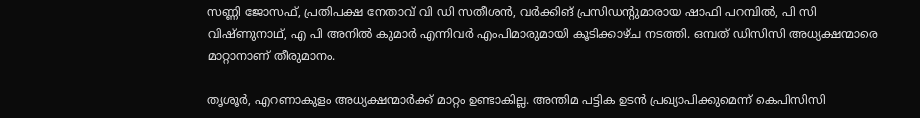സണ്ണി ജോസഫ്, പ്രതിപക്ഷ നേതാവ് വി ഡി സതീശന്‍, വര്‍ക്കിങ് പ്രസിഡന്റുമാരായ ഷാഫി പറമ്പില്‍, പി സി വിഷ്ണുനാഥ്, എ പി അനില്‍ കുമാര്‍ എന്നിവര്‍ എംപിമാരുമായി കൂടിക്കാഴ്ച നടത്തി. ഒമ്പത് ഡിസിസി അധ്യക്ഷന്മാരെ മാറ്റാനാണ് തീരുമാനം.

തൃശൂര്‍, എറണാകുളം അധ്യക്ഷന്മാര്‍ക്ക് മാറ്റം ഉണ്ടാകില്ല. അന്തിമ പട്ടിക ഉടന്‍ പ്രഖ്യാപിക്കുമെന്ന് കെപിസിസി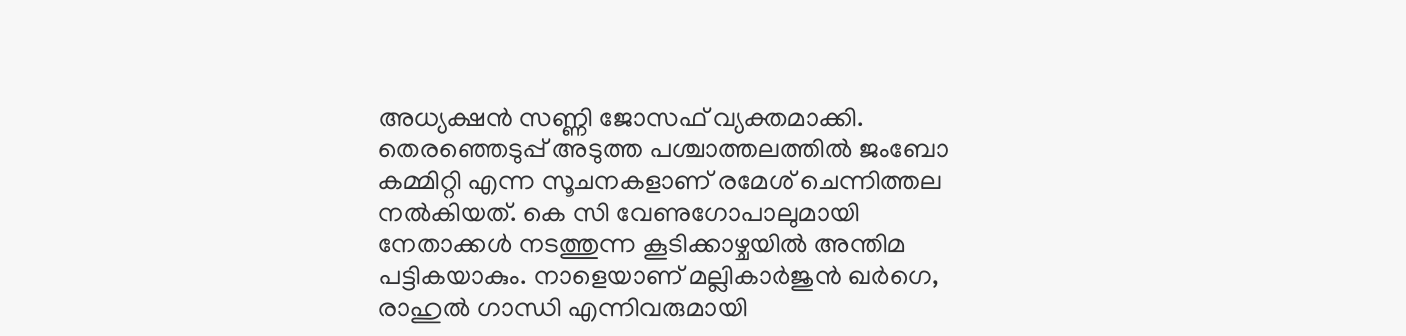അധ്യക്ഷന്‍ സണ്ണി ജോസഫ് വ്യക്തമാക്കി. തെരഞ്ഞെടുപ്പ് അടുത്ത പശ്ചാത്തലത്തില്‍ ജംബോ കമ്മിറ്റി എന്ന സൂചനകളാണ് രമേശ് ചെന്നിത്തല നല്‍കിയത്. കെ സി വേണുഗോപാലുമായി നേതാക്കള്‍ നടത്തുന്ന കൂടിക്കാഴ്ചയില്‍ അന്തിമ പട്ടികയാകും. നാളെയാണ് മല്ലികാര്‍ജുന്‍ ഖര്‍ഗെ, രാഹുല്‍ ഗാന്ധി എന്നിവരുമായി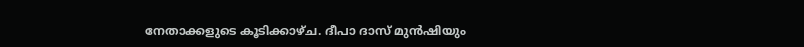നേതാക്കളുടെ കൂടിക്കാഴ്ച. ദീപാ ദാസ് മുന്‍ഷിയും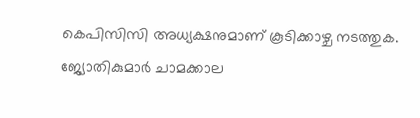കെപിസിസി അധ്യക്ഷനുമാണ് കൂടിക്കാഴ്ച നടത്തുക. ജ്യോതികുമാര്‍ ചാമക്കാല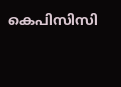കെപിസിസി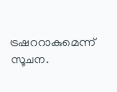ട്രഷററാകുമെന്ന് സൂചന.